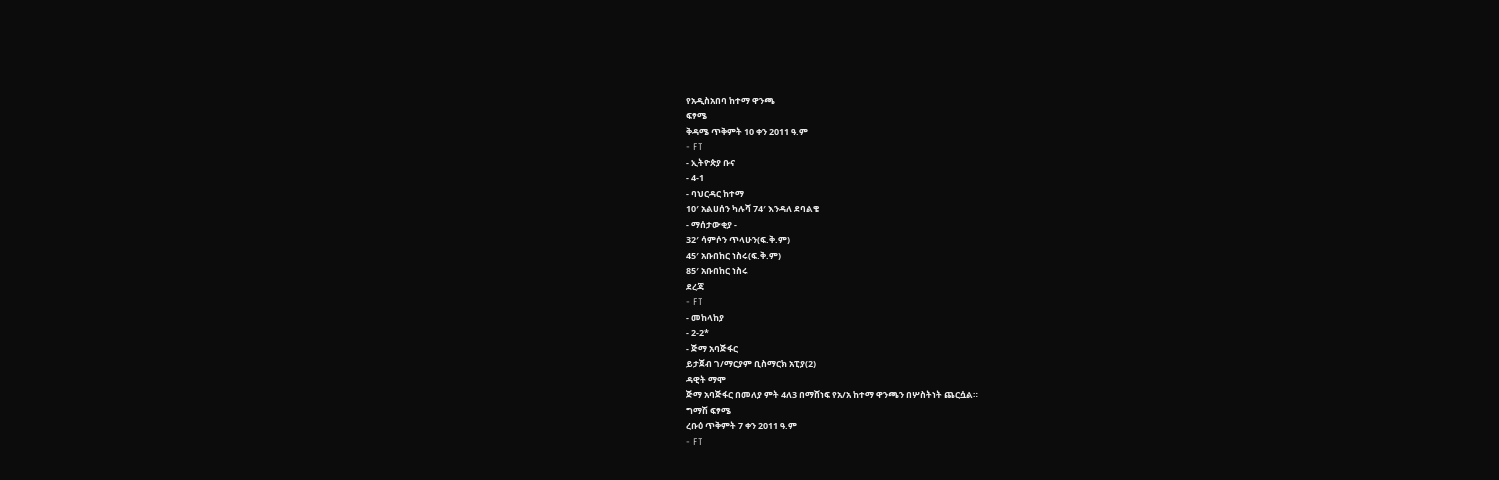የአዲስአበባ ከተማ ዋንጫ
ፍፃሜ
ቅዳሜ ጥቅምት 10 ቀን 2011 ዓ.ም
- FT
- ኢትዮጵያ ቡና
- 4-1
- ባህርዳር ከተማ
10′ አልሀሰን ካሉሻ 74′ እንዳለ ደባልቄ
- ማሰታውቂያ -
32′ ሳምሶን ጥላሁን(ፍ.ቅ.ም)
45′ አቡበከር ነስሩ(ፍ.ቅ.ም)
85′ አቡበከር ነስሩ
ደረጃ
- FT
- መከላከያ
- 2-2*
- ጅማ አባጅፋር
ይታጀብ ገ/ማርያም ቢስማርክ አፒያ(2)
ዳዊት ማሞ
ጅማ አባጅፋር በመለያ ምት 4ለ3 በማሸነፍ የአ/አ ከተማ ዋንጫን በሦስትነት ጨርሷል።
ግማሽ ፍፃሜ
ረቡዕ ጥቅምት 7 ቀን 2011 ዓ.ም
- FT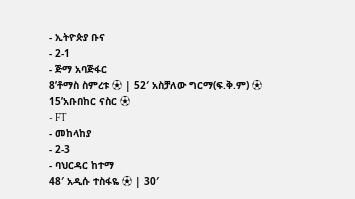- ኢትዮጵያ ቡና
- 2-1
- ጅማ አባጅፋር
8’ቶማስ ስምረቱ ⚽ | 52′ አስቻለው ግርማ(ፍ.ቅ.ም) ⚽
15’አቡበከር ናስር ⚽
- FT
- መከላከያ
- 2-3
- ባህርዳር ከተማ
48′ አዲሱ ተስፋዬ ⚽ | 30′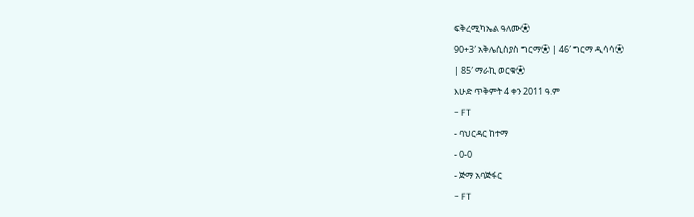ፍቅረሚካኤል ዓለሙ⚽
90+3′ አቅሌሲስያስ ግርማ⚽ | 46′ ግርማ ዲሳሳ⚽
| 85′ ማራኪ ወርቁ⚽
እሁድ ጥቅምት 4 ቀን 2011 ዓ.ም
- FT
- ባህርዳር ከተማ
- 0-0
- ጅማ አባጅፋር
- FT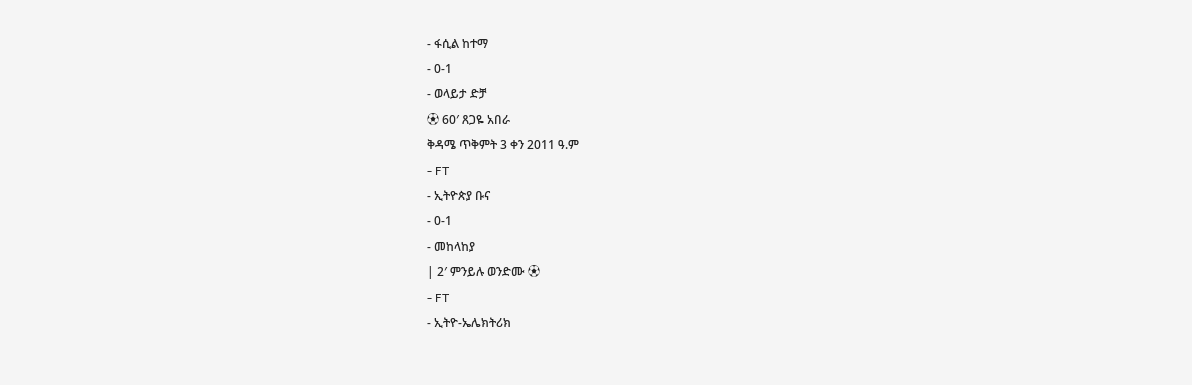- ፋሲል ከተማ
- 0-1
- ወላይታ ድቻ
⚽ 60′ ጸጋዬ አበራ
ቅዳሜ ጥቅምት 3 ቀን 2011 ዓ.ም
- FT
- ኢትዮጵያ ቡና
- 0-1
- መከላከያ
| 2′ ምንይሉ ወንድሙ ⚽
- FT
- ኢትዮ-ኤሌክትሪክ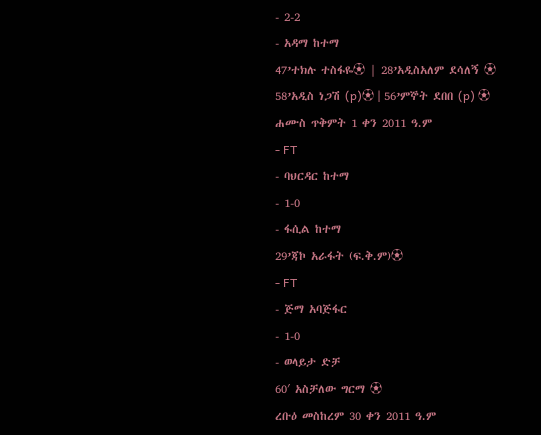- 2-2
- አዳማ ከተማ
47’ተክሉ ተስፋዬ⚽ | 28’አዲስአለም ደሳለኝ ⚽
58’አዲስ ነጋሽ (p)⚽ | 56’ምኞት ደበበ (p) ⚽
ሐሙስ ጥቅምት 1 ቀን 2011 ዓ.ም
- FT
- ባህርዳር ከተማ
- 1-0
- ፋሲል ከተማ
29’ጃኮ አራፋት (ፍ.ቅ.ም)⚽
- FT
- ጅማ አባጅፋር
- 1-0
- ወላይታ ድቻ
60′ አስቻለው ግርማ ⚽
ረቡዕ መስከረም 30 ቀን 2011 ዓ.ም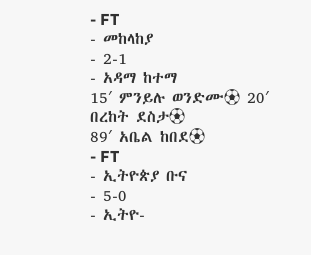- FT
- መከላከያ
- 2-1
- አዳማ ከተማ
15′ ምንይሉ ወንድሙ⚽ 20′ በረከት ደስታ⚽
89′ አቤል ከበደ⚽
- FT
- ኢትዮጵያ ቡና
- 5-0
- ኢትዮ-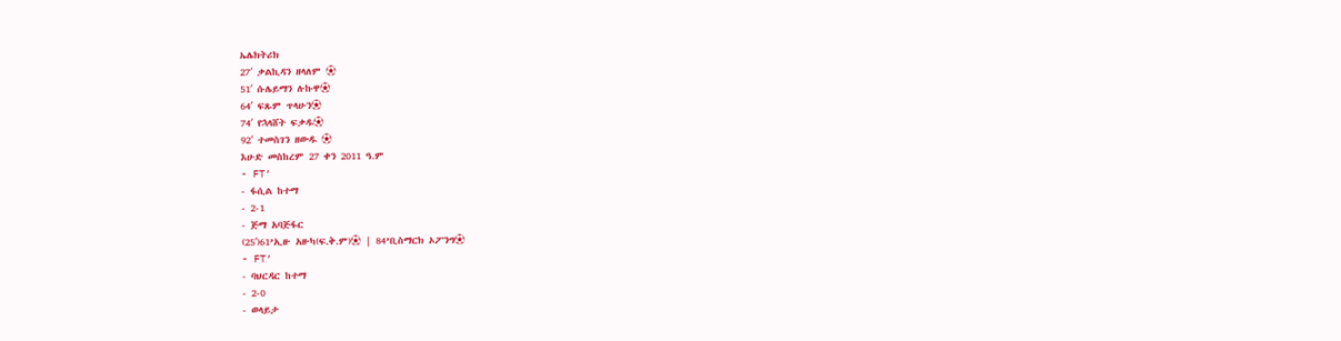ኤሌክትሪክ
27′ ቃልኪዳን ዘላለም ⚽
51′ ሱሌይማን ሉኩዋ⚽
64′ ፍጹም ጥላሁን⚽
74′ የኋላሸት ፍቃዱ⚽
92′ ተመስገን ዘውዱ ⚽
እሁድ መስከረም 27 ቀን 2011 ዓ.ም
- FT’
- ፋሲል ከተማ
- 2-1
- ጅማ አባጅፋር
(25′)61’ኢዙ አዙካ(ፍ.ቅ.ም)⚽ | 84’ቢስማርክ ኦፖንግ⚽
- FT’
- ባህርዳር ከተማ
- 2-0
- ወላይታ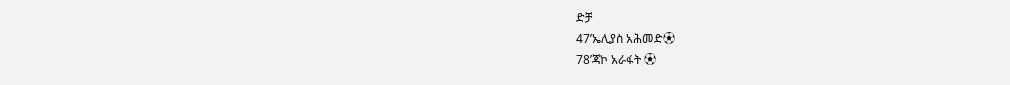ድቻ
47’ኤሊያስ አሕመድ⚽
78’ጃኮ አራፋት ⚽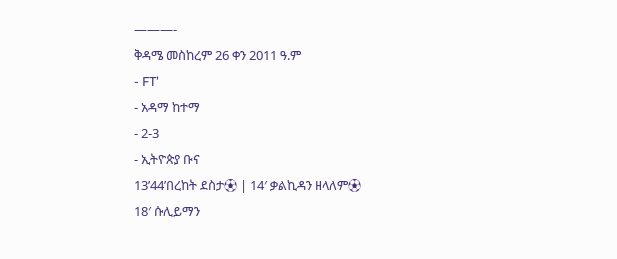———-
ቅዳሜ መስከረም 26 ቀን 2011 ዓ.ም
- FT’
- አዳማ ከተማ
- 2-3
- ኢትዮጵያ ቡና
13’44’በረከት ደስታ⚽ | 14′ ቃልኪዳን ዘላለም⚽
18′ ሱሊይማን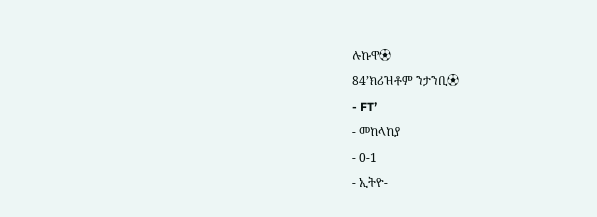ሉኩዋ⚽
84’ክሪዝቶም ንታንቢ⚽
- FT’
- መከላከያ
- 0-1
- ኢትዮ-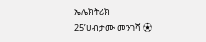ኤሌክትሪክ
25’ሀብታሙ መንገሻ ⚽